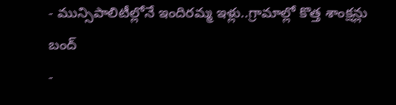- మున్సిపాలిటీల్లోనే ఇందిరమ్మ ఇళ్లు..గ్రామాల్లో కొత్త శాంక్షన్లు బంద్
-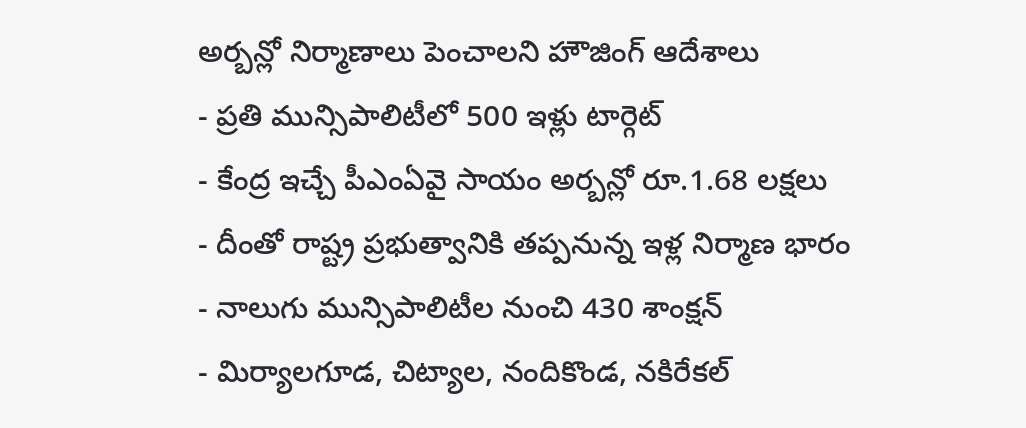అర్బన్లో నిర్మాణాలు పెంచాలని హౌజింగ్ ఆదేశాలు
- ప్రతి మున్సిపాలిటీలో 500 ఇళ్లు టార్గెట్
- కేంద్ర ఇచ్చే పీఎంఏవై సాయం అర్బన్లో రూ.1.68 లక్షలు
- దీంతో రాష్ట్ర ప్రభుత్వానికి తప్పనున్న ఇళ్ల నిర్మాణ భారం
- నాలుగు మున్సిపాలిటీల నుంచి 430 శాంక్షన్
- మిర్యాలగూడ, చిట్యాల, నందికొండ, నకిరేకల్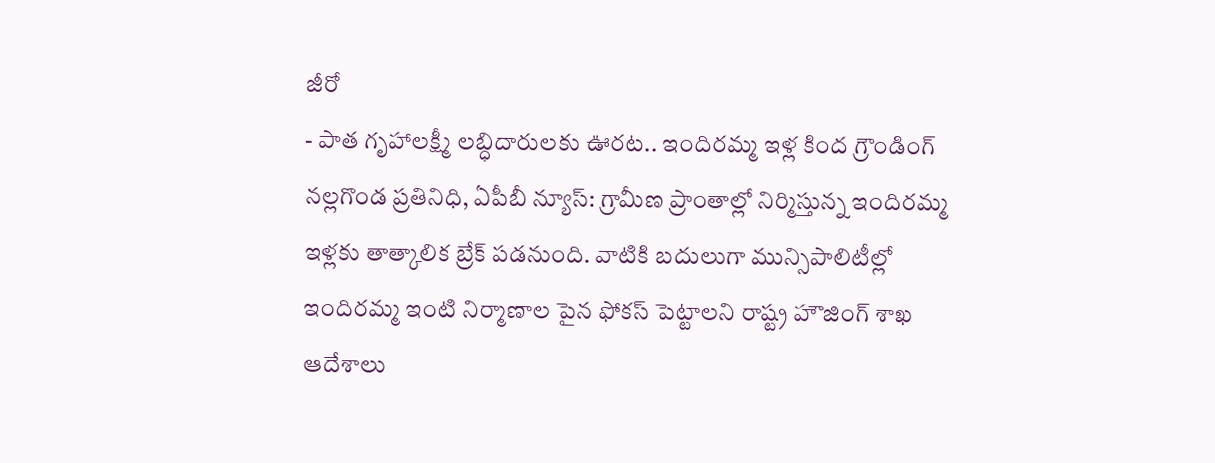జీరో
- పాత గృహాలక్ష్మీ లబ్ధిదారులకు ఊరట.. ఇందిరమ్మ ఇళ్ల కింద గ్రౌండింగ్
నల్లగొండ ప్రతినిధి, ఏపీబీ న్యూస్: గ్రామీణ ప్రాంతాల్లో నిర్మిస్తున్న ఇందిరమ్మ ఇళ్లకు తాత్కాలిక బ్రేక్ పడనుంది. వాటికి బదులుగా మున్సిపాలిటీల్లో ఇందిరమ్మ ఇంటి నిర్మాణాల పైన ఫోకస్ పెట్టాలని రాష్ట్ర హౌజింగ్ శాఖ ఆదేశాలు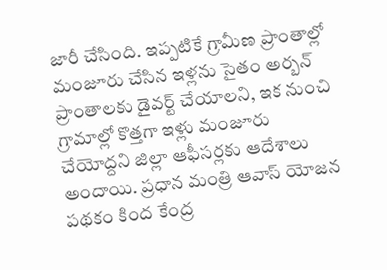జారీ చేసింది. ఇప్పటికే గ్రామీణ ప్రాంతాల్లో మంజూరు చేసిన ఇళ్లను సైతం అర్బన్ ప్రాంతాలకు డైవర్ట్ చేయాలని, ఇక నుంచి గ్రామాల్లో కొత్తగా ఇళ్లు మంజూరు చేయోద్దని జిల్లా ఆఫీసర్లకు ఆదేశాలు అందాయి. ప్రధాన మంత్రి ఆవాస్ యోజన పథకం కింద కేంద్ర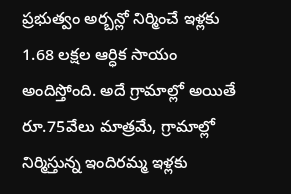ప్రభుత్వం అర్బన్లో నిర్మించే ఇళ్లకు 1.68 లక్షల ఆర్ధిక సాయం అందిస్తోంది. అదే గ్రామాల్లో అయితే రూ.75వేలు మాత్రమే, గ్రామాల్లో నిర్మిస్తున్న ఇందిరమ్మ ఇళ్లకు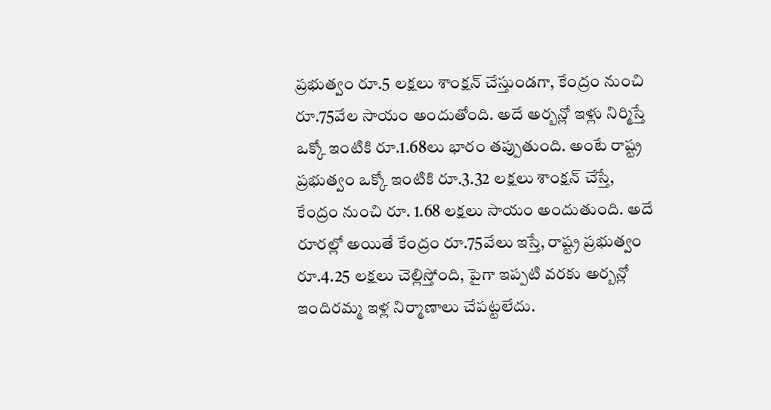ప్రభుత్వం రూ.5 లక్షలు శాంక్షన్ చేస్తుండగా, కేంద్రం నుంచి రూ.75వేల సాయం అందుతోంది. అదే అర్బన్లో ఇళ్లు నిర్మిస్తే ఒక్కో ఇంటికి రూ.1.68లు భారం తప్పుతుంది. అంటే రాష్ట్ర ప్రభుత్వం ఒక్కో ఇంటికి రూ.3.32 లక్షలు శాంక్షన్ చేస్తే, కేంద్రం నుంచి రూ. 1.68 లక్షలు సాయం అందుతుంది. అదే రూరల్లో అయితే కేంద్రం రూ.75వేలు ఇస్తే, రాష్ట్ర ప్రభుత్వం రూ.4.25 లక్షలు చెల్లిస్తోంది, పైగా ఇప్పటి వరకు అర్బన్లో ఇందిరమ్మ ఇళ్ల నిర్మాణాలు చేపట్టలేదు.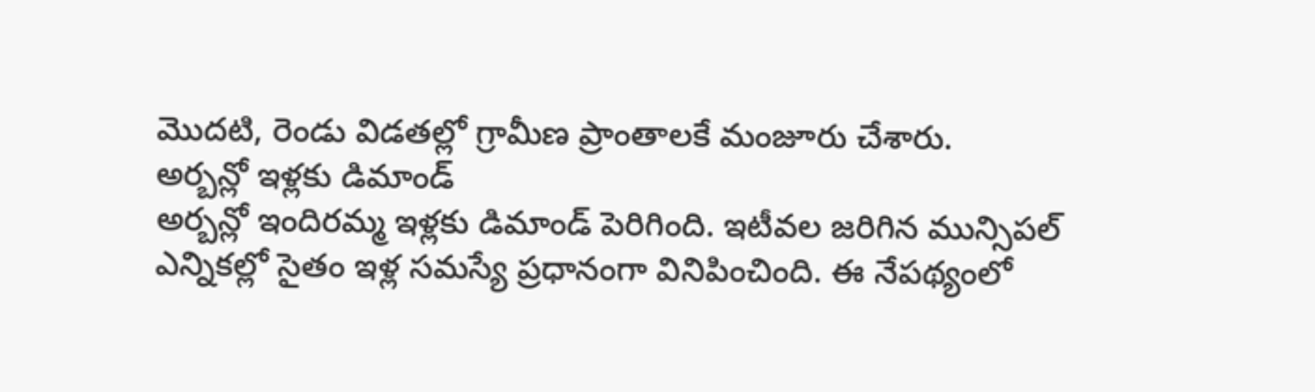మొదటి, రెండు విడతల్లో గ్రామీణ ప్రాంతాలకే మంజూరు చేశారు.
అర్బన్లో ఇళ్లకు డిమాండ్
అర్బన్లో ఇందిరమ్మ ఇళ్లకు డిమాండ్ పెరిగింది. ఇటీవల జరిగిన మున్సిపల్ ఎన్నికల్లో సైతం ఇళ్ల సమస్యే ప్రధానంగా వినిపించింది. ఈ నేపథ్యంలో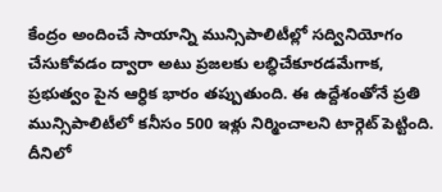కేంద్రం అందించే సాయాన్ని మున్సిపాలిటీల్లో సద్వినియోగం చేసుకోవడం ద్వారా అటు ప్రజలకు లబ్ధిచేకూరడమేగాక, ప్రభుత్వం పైన ఆర్ధిక భారం తప్పుతుంది. ఈ ఉద్దేశంతోనే ప్రతి మున్సిపాలిటీలో కనీసం 500 ఇళ్లు నిర్మించాలని టార్గెట్ పెట్టింది. దీనిలో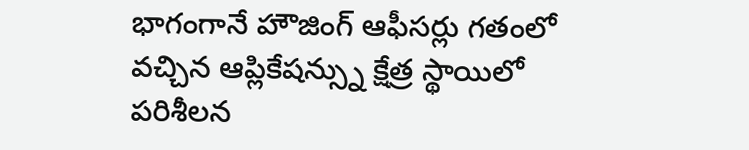భాగంగానే హౌజింగ్ ఆఫీసర్లు గతంలో వచ్చిన ఆప్లికేషన్స్ను క్షేత్ర స్థాయిలో పరిశీలన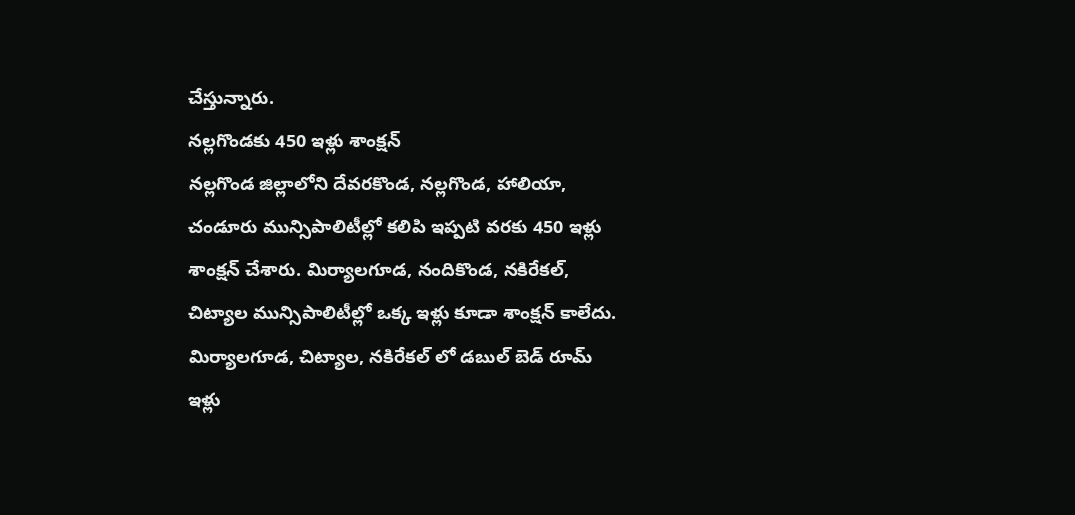చేస్తున్నారు.
నల్లగొండకు 450 ఇళ్లు శాంక్షన్
నల్లగొండ జిల్లాలోని దేవరకొండ, నల్లగొండ, హాలియా, చండూరు మున్సిపాలిటీల్లో కలిపి ఇప్పటి వరకు 450 ఇళ్లు శాంక్షన్ చేశారు. మిర్యాలగూడ, నందికొండ, నకిరేకల్, చిట్యాల మున్సిపాలిటీల్లో ఒక్క ఇళ్లు కూడా శాంక్షన్ కాలేదు. మిర్యాలగూడ, చిట్యాల, నకిరేకల్ లో డబుల్ బెడ్ రూమ్ ఇళ్లు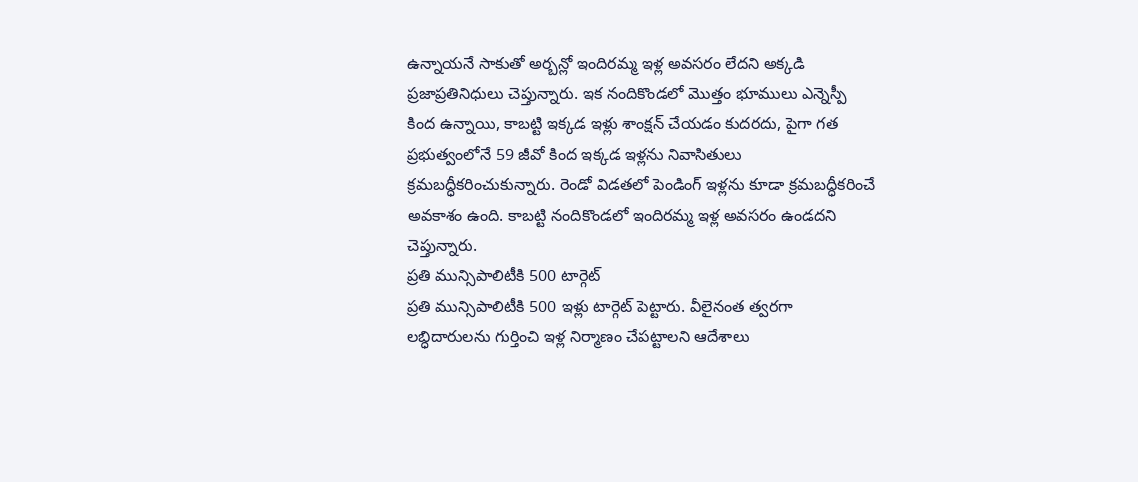ఉన్నాయనే సాకుతో అర్బన్లో ఇందిరమ్మ ఇళ్ల అవసరం లేదని అక్కడి ప్రజాప్రతినిధులు చెప్తున్నారు. ఇక నందికొండలో మొత్తం భూములు ఎన్నెస్పీ కింద ఉన్నాయి, కాబట్టి ఇక్కడ ఇళ్లు శాంక్షన్ చేయడం కుదరదు, పైగా గత ప్రభుత్వంలోనే 59 జీవో కింద ఇక్కడ ఇళ్లను నివాసితులు క్రమబద్ధీకరించుకున్నారు. రెండో విడతలో పెండింగ్ ఇళ్లను కూడా క్రమబద్ధీకరించే అవకాశం ఉంది. కాబట్టి నందికొండలో ఇందిరమ్మ ఇళ్ల అవసరం ఉండదని చెప్తున్నారు.
ప్రతి మున్సిపాలిటీకి 500 టార్గెట్
ప్రతి మున్సిపాలిటీకి 500 ఇళ్లు టార్గెట్ పెట్టారు. వీలైనంత త్వరగా లబ్ధిదారులను గుర్తించి ఇళ్ల నిర్మాణం చేపట్టాలని ఆదేశాలు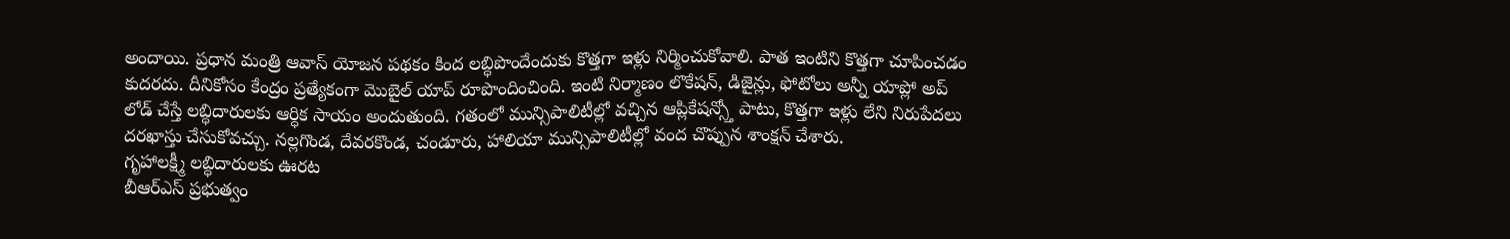అందాయి. ప్రధాన మంత్రి ఆవాస్ యోజన పథకం కింద లబ్ధిపొందేందుకు కొత్తగా ఇళ్లు నిర్మించుకోవాలి. పాత ఇంటిని కొత్తగా చూపించడం కుదరదు. దీనికోసం కేంద్రం ప్రత్యేకంగా మొబైల్ యాప్ రూపొందించింది. ఇంటి నిర్మాణం లొకేషన్, డిజైన్లు, ఫోటోలు అన్నీ యాప్లో అప్ లోడ్ చేస్తే లబ్ధిదారులకు ఆర్ధిక సాయం అందుతుంది. గతంలో మున్సిపాలిటీల్లో వచ్చిన ఆప్లికేషన్స్తో పాటు, కొత్తగా ఇళ్లు లేని నిరుపేదలు దరఖాస్తు చేసుకోవచ్చు. నల్లగొండ, దేవరకొండ, చండూరు, హాలియా మున్సిపాలిటీల్లో వంద చొప్పున శాంక్షన్ చేశారు.
గృహాలక్ష్మీ లబ్ధిదారులకు ఊరట
బీఆర్ఎస్ ప్రభుత్వం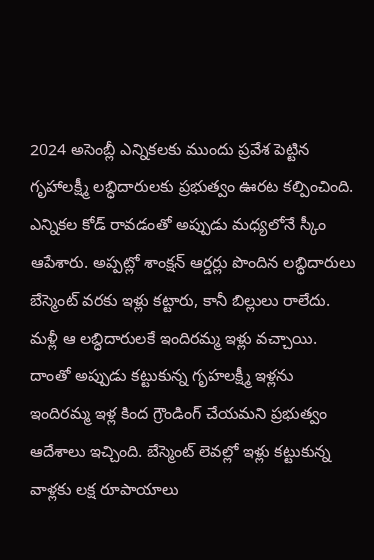2024 అసెంబ్లీ ఎన్నికలకు ముందు ప్రవేశ పెట్టిన గృహాలక్ష్మీ లబ్ధిదారులకు ప్రభుత్వం ఊరట కల్పించింది. ఎన్నికల కోడ్ రావడంతో అప్పుడు మధ్యలోనే స్కీం ఆపేశారు. అప్పట్లో శాంక్షన్ ఆర్డర్లు పొందిన లబ్ధిదారులు బేస్మెంట్ వరకు ఇళ్లు కట్టారు, కానీ బిల్లులు రాలేదు. మళ్లీ ఆ లబ్ధిదారులకే ఇందిరమ్మ ఇళ్లు వచ్చాయి. దాంతో అప్పుడు కట్టుకున్న గృహలక్ష్మీ ఇళ్లను ఇందిరమ్మ ఇళ్ల కింద గ్రౌండింగ్ చేయమని ప్రభుత్వం ఆదేశాలు ఇచ్చింది. బేస్మెంట్ లెవల్లో ఇళ్లు కట్టుకున్న వాళ్లకు లక్ష రూపాయాలు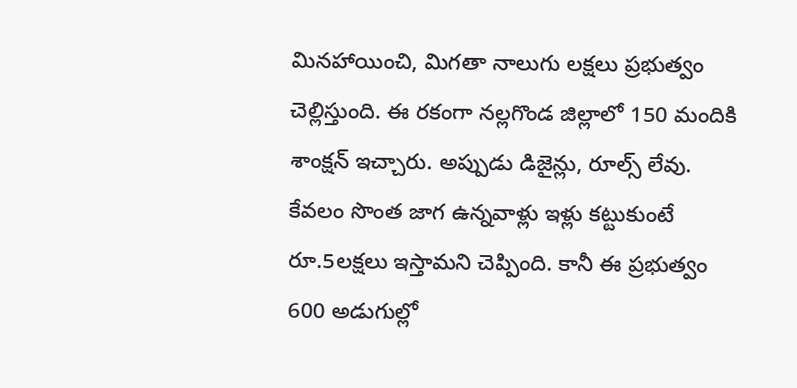మినహాయించి, మిగతా నాలుగు లక్షలు ప్రభుత్వం చెల్లిస్తుంది. ఈ రకంగా నల్లగొండ జిల్లాలో 150 మందికి శాంక్షన్ ఇచ్చారు. అప్పుడు డిజైన్లు, రూల్స్ లేవు. కేవలం సొంత జాగ ఉన్నవాళ్లు ఇళ్లు కట్టుకుంటే రూ.5లక్షలు ఇస్తామని చెప్పింది. కానీ ఈ ప్రభుత్వం 600 అడుగుల్లో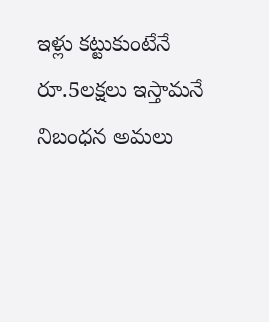ఇళ్లు కట్టుకుంటేనే రూ.5లక్షలు ఇస్తామనే నిబంధన అమలు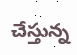చేస్తున్న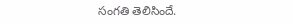సంగతి తెలిసిందే.